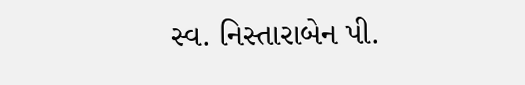સ્વ. નિસ્તારાબેન પી.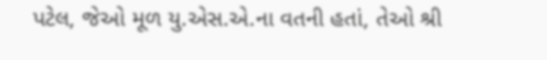પટેલ, જેઓ મૂળ યુ.એસ.એ.ના વતની હતાં, તેઓ શ્રી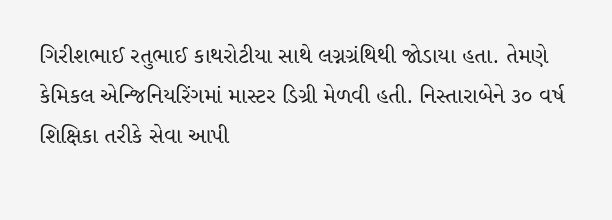ગિરીશભાઈ રતુભાઈ કાથરોટીયા સાથે લગ્નગ્રંથિથી જોડાયા હતા. તેમણે કેમિકલ એન્જિનિયરિંગમાં માસ્ટર ડિગ્રી મેળવી હતી. નિસ્તારાબેને ૩૦ વર્ષ શિક્ષિકા તરીકે સેવા આપી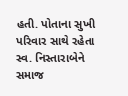હતી. પોતાના સુખી પરિવાર સાથે રહેતા સ્વ. નિસ્તારાબેને સમાજ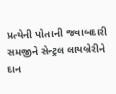પ્રત્યેની પોતાની જવાબદારી સમજીને સેન્ટ્રલ લાયબ્રેરીને દાન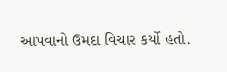આપવાનો ઉમદા વિચાર કર્યો હતો.